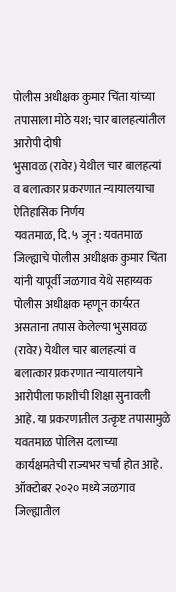पोलीस अधीक्षक कुमार चिंता यांच्या तपासाला मोठे यश; चार बालहत्यांतील आरोपी दोषी
भुसावळ (रावेर) येथील चार बालहत्यां व बलात्कार प्रकरणात न्यायालयाचा ऐतिहासिक निर्णय
यवतमाळ, दि. ५ जून : यवतमाळ जिल्ह्याचे पोलीस अधीक्षक कुमार चिंता यांनी यापूर्वी जळगाव येथे सहाय्यक पोलीस अधीक्षक म्हणून कार्यरत असताना तपास केलेल्या भुसावळ (रावेर) येथील चार बालहत्यां व बलात्कार प्रकरणात न्यायालयाने आरोपीला फाशीची शिक्षा सुनावली आहे. या प्रकरणातील उत्कृष्ट तपासामुळे यवतमाळ पोलिस दलाच्या कार्यक्षमतेची राज्यभर चर्चा होत आहे.
ऑक्टोबर २०२० मध्ये जळगाव जिल्ह्यातील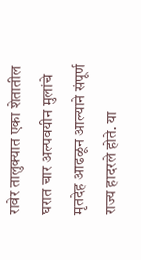रावेर तालुक्यात एका शेतातील घरात चार अल्पवयीन मुलांचे मृतदेह आढळून आल्याने संपूर्ण राज्य हादरले होते. या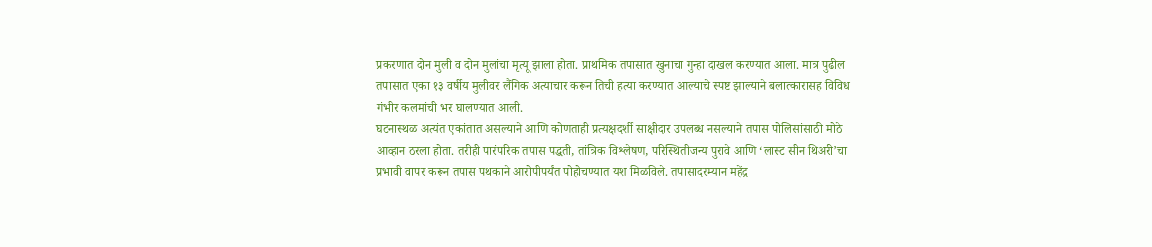प्रकरणात दोन मुली व दोन मुलांचा मृत्यू झाला होता. प्राथमिक तपासात खुनाचा गुन्हा दाखल करण्यात आला. मात्र पुढील तपासात एका १३ वर्षीय मुलीवर लैंगिक अत्याचार करून तिची हत्या करण्यात आल्याचे स्पष्ट झाल्याने बलात्कारासह विविध गंभीर कलमांची भर घालण्यात आली.
घटनास्थळ अत्यंत एकांतात असल्याने आणि कोणताही प्रत्यक्षदर्शी साक्षीदार उपलब्ध नसल्याने तपास पोलिसांसाठी मोठे आव्हान ठरला होता. तरीही पारंपरिक तपास पद्धती, तांत्रिक विश्लेषण, परिस्थितीजन्य पुरावे आणि ‘लास्ट सीन थिअरी’चा प्रभावी वापर करून तपास पथकाने आरोपीपर्यंत पोहोचण्यात यश मिळविले. तपासादरम्यान महेंद्र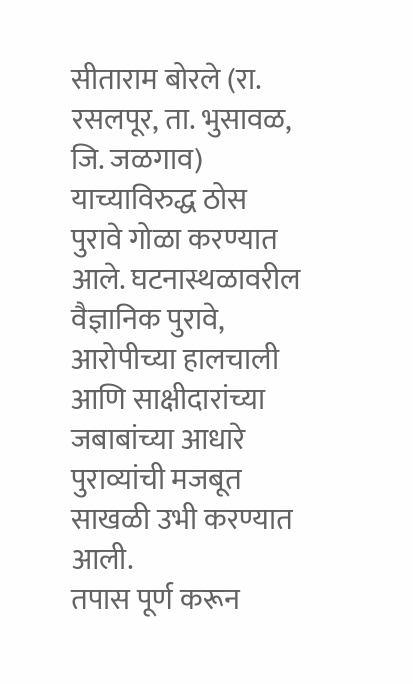सीताराम बोरले (रा. रसलपूर, ता. भुसावळ, जि. जळगाव) याच्याविरुद्ध ठोस पुरावे गोळा करण्यात आले. घटनास्थळावरील वैज्ञानिक पुरावे, आरोपीच्या हालचाली आणि साक्षीदारांच्या जबाबांच्या आधारे पुराव्यांची मजबूत साखळी उभी करण्यात आली.
तपास पूर्ण करून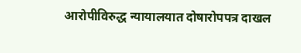आरोपीविरुद्ध न्यायालयात दोषारोपपत्र दाखल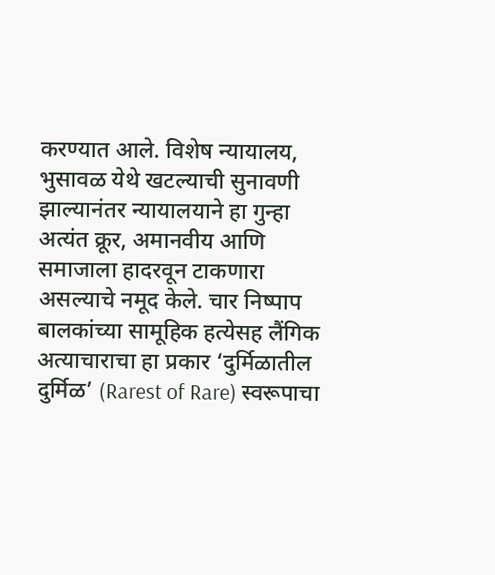करण्यात आले. विशेष न्यायालय, भुसावळ येथे खटल्याची सुनावणी झाल्यानंतर न्यायालयाने हा गुन्हा अत्यंत क्रूर, अमानवीय आणि समाजाला हादरवून टाकणारा असल्याचे नमूद केले. चार निष्पाप बालकांच्या सामूहिक हत्येसह लैंगिक अत्याचाराचा हा प्रकार ‘दुर्मिळातील दुर्मिळ’ (Rarest of Rare) स्वरूपाचा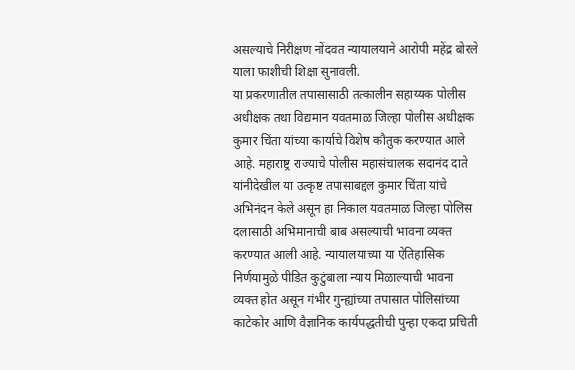असल्याचे निरीक्षण नोंदवत न्यायालयाने आरोपी महेंद्र बोरले याला फाशीची शिक्षा सुनावली.
या प्रकरणातील तपासासाठी तत्कालीन सहाय्यक पोलीस अधीक्षक तथा विद्यमान यवतमाळ जिल्हा पोलीस अधीक्षक कुमार चिंता यांच्या कार्याचे विशेष कौतुक करण्यात आले आहे. महाराष्ट्र राज्याचे पोलीस महासंचालक सदानंद दाते यांनीदेखील या उत्कृष्ट तपासाबद्दल कुमार चिंता यांचे अभिनंदन केले असून हा निकाल यवतमाळ जिल्हा पोलिस दलासाठी अभिमानाची बाब असल्याची भावना व्यक्त करण्यात आली आहे. न्यायालयाच्या या ऐतिहासिक निर्णयामुळे पीडित कुटुंबाला न्याय मिळाल्याची भावना व्यक्त होत असून गंभीर गुन्ह्यांच्या तपासात पोलिसांच्या काटेकोर आणि वैज्ञानिक कार्यपद्धतीची पुन्हा एकदा प्रचिती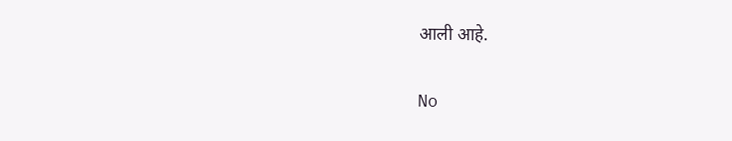आली आहे.

No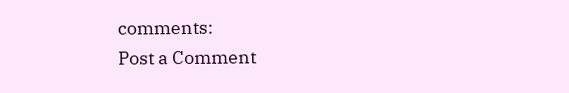comments:
Post a Comment